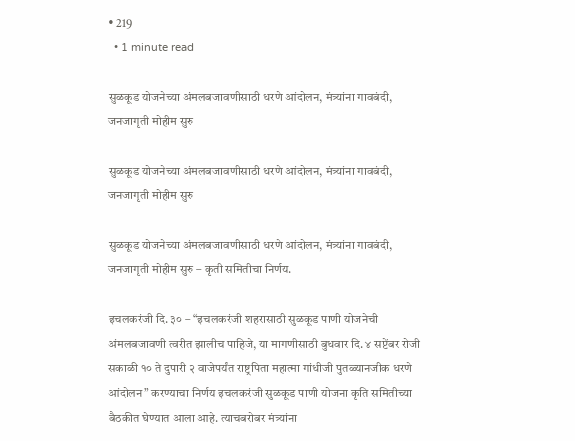• 219
  • 1 minute read

सुळकूड योजनेच्या अंमलबजावणीसाठी धरणे आंदोलन, मंत्र्यांना गावबंदी, जनजागृती मोहीम सुरु

सुळकूड योजनेच्या अंमलबजावणीसाठी धरणे आंदोलन, मंत्र्यांना गावबंदी, जनजागृती मोहीम सुरु

सुळकूड योजनेच्या अंमलबजावणीसाठी धरणे आंदोलन, मंत्र्यांना गावबंदी, जनजागृती मोहीम सुरु – कृती समितीचा निर्णय.

इचलकरंजी दि. ३० – “इचलकरंजी शहरासाठी सुळकूड पाणी योजनेची अंमलबजावणी त्वरीत झालीच पाहिजे, या मागणीसाठी बुधवार दि. ४ सप्टेंबर रोजी सकाळी १० ते दुपारी २ वाजेपर्यंत राष्ट्रपिता महात्मा गांधीजी पुतळ्यानजीक धरणे आंदोलन” करण्याचा निर्णय इचलकरंजी सुळकूड पाणी योजना कृति समितीच्या बैठकीत घेण्यात आला आहे. त्याचबरोबर मंत्र्यांना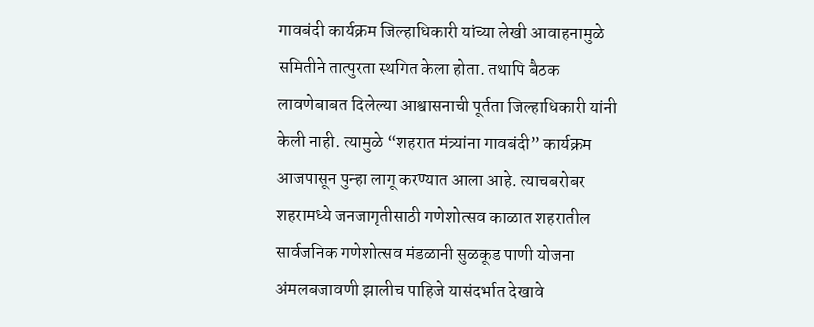गावबंदी कार्यक्रम जिल्हाधिकारी यांच्या लेखी आवाहनामुळे समितीने तात्पुरता स्थगित केला होता. तथापि बैठक लावणेबाबत दिलेल्या आश्वासनाची पूर्तता जिल्हाधिकारी यांनी केली नाही. त्यामुळे “शहरात मंत्र्यांना गावबंदी” कार्यक्रम आजपासून पुन्हा लागू करण्यात आला आहे. त्याचबरोबर शहरामध्ये जनजागृतीसाठी गणेशोत्सव काळात शहरातील सार्वजनिक गणेशोत्सव मंडळानी सुळकूड पाणी योजना अंमलबजावणी झालीच पाहिजे यासंदर्भात देखावे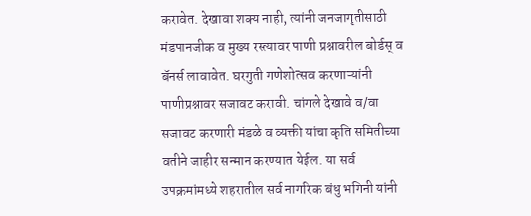करावेत. देखावा शक्य नाही, त्यांनी जनजागृतीसाठी मंडपानजीक व मुख्य रस्त्यावर पाणी प्रश्नावरील बोर्डस् व बॅनर्स लावावेत. घरगुती गणेशोत्सव करणाऱ्यांनी पाणीप्रश्नावर सजावट करावी. चांगले देखावे व/वा सजावट करणारी मंडळे व व्यक्ती यांचा कृति समितीच्या वतीने जाहीर सन्मान करण्यात येईल. या सर्व उपक्रमांमध्ये शहरातील सर्व नागरिक बंधु भगिनी यांनी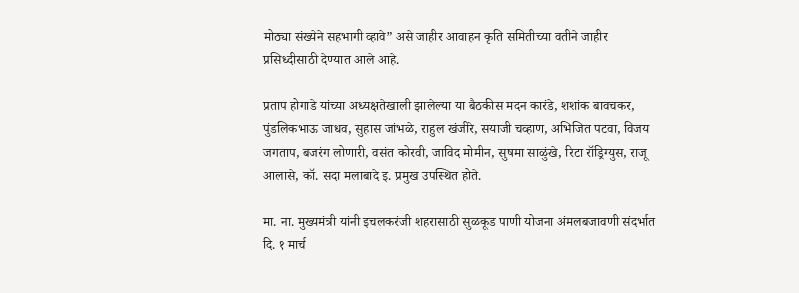मोठ्या संख्येने सहभागी व्हावे” असे जाहीर आवाहन कृति समितीच्या वतीने जाहीर प्रसिध्दीसाठी देण्यात आले आहे.

प्रताप होगाडे यांच्या अध्यक्षतेखाली झालेल्या या बैठकीस मदन कारंडे, शशांक बावचकर, पुंडलिकभाऊ जाधव, सुहास जांभळे, राहुल खंजीरे, सयाजी चव्हाण, अभिजित पटवा, विजय जगताप, बजरंग लोणारी, वसंत कोरवी, जाविद मोमीन, सुषमा साळुंखे, रिटा रॉड्रिग्युस, राजू आलासे, कॉ. सदा मलाबादे इ. प्रमुख उपस्थित होते.

मा. ना. मुख्यमंत्री यांनी इचलकरंजी शहरासाठी सुळकूड पाणी योजना अंमलबजावणी संदर्भात दि. १ मार्च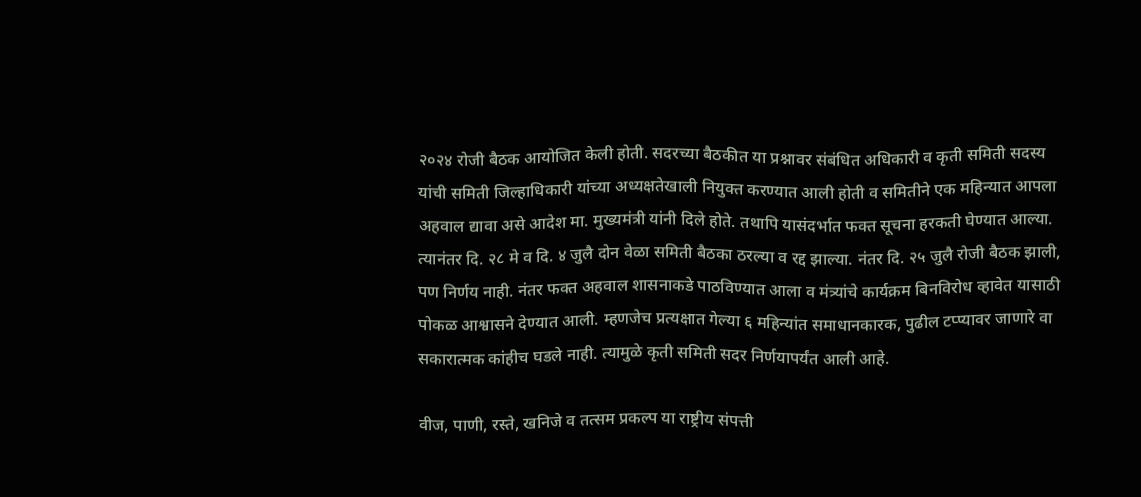२०२४ रोजी बैठक आयोजित केली होती. सदरच्या बैठकीत या प्रश्नावर संबंधित अधिकारी व कृती समिती सदस्य यांची समिती जिल्हाधिकारी यांच्या अध्यक्षतेखाली नियुक्त करण्यात आली होती व समितीने एक महिन्यात आपला अहवाल द्यावा असे आदेश मा. मुख्यमंत्री यांनी दिले होते. तथापि यासंदर्भात फक्त सूचना हरकती घेण्यात आल्या. त्यानंतर दि. २८ मे व दि. ४ जुलै दोन वेळा समिती बैठका ठरल्या व रद्द झाल्या. नंतर दि. २५ जुलै रोजी बैठक झाली, पण निर्णय नाही. नंतर फक्त अहवाल शासनाकडे पाठविण्यात आला व मंत्र्यांचे कार्यक्रम बिनविरोध व्हावेत यासाठी पोकळ आश्वासने देण्यात आली. म्हणजेच प्रत्यक्षात गेल्या ६ महिन्यांत समाधानकारक, पुढील टप्प्यावर जाणारे वा सकारात्मक कांहीच घडले नाही. त्यामुळे कृती समिती सदर निर्णयापर्यंत आली आहे.

वीज, पाणी, रस्ते, खनिजे व तत्सम प्रकल्प या राष्ट्रीय संपत्ती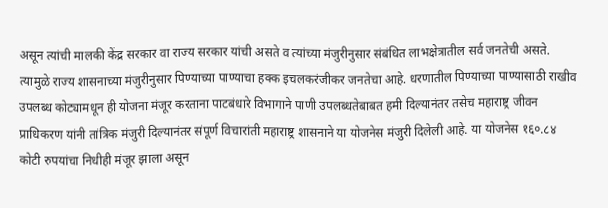असून त्यांची मालकी केंद्र सरकार वा राज्य सरकार यांची असते व त्यांच्या मंजुरीनुसार संबंधित लाभक्षेत्रातील सर्व जनतेची असते. त्यामुळे राज्य शासनाच्या मंजुरीनुसार पिण्याच्या पाण्याचा हक्क इचलकरंजीकर जनतेचा आहे. धरणातील पिण्याच्या पाण्यासाठी राखीव उपलब्ध कोट्यामधून ही योजना मंजूर करताना पाटबंधारे विभागाने पाणी उपलब्धतेबाबत हमी दिल्यानंतर तसेच महाराष्ट्र जीवन प्राधिकरण यांनी तांत्रिक मंजुरी दिल्यानंतर संपूर्ण विचारांती महाराष्ट्र शासनाने या योजनेस मंजुरी दिलेली आहे. या योजनेस १६०.८४ कोटी रुपयांचा निधीही मंजूर झाला असून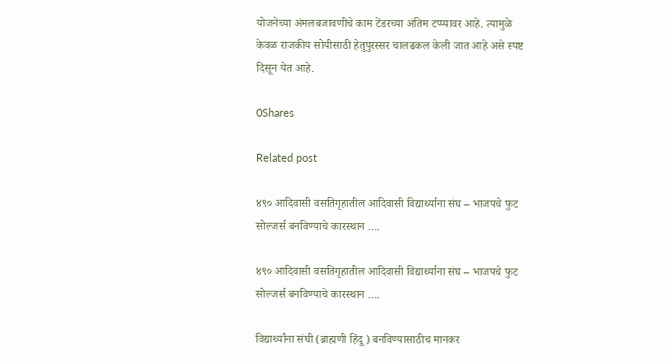योजनेच्या अंमलबजावणीचे काम टेंडरच्या अंतिम टप्प्यावर आहे. त्यामुळे केवळ राजकीय सोयीसाठी हेतुपुरस्सर चालढकल केली जात आहे असे स्पष्ट दिसून येत आहे.

0Shares

Related post

४९० आदिवासी वसतिगृहातील आदिवासी विद्यार्थ्याना संघ – भाजपचे फुट सोल्जर्स बनविण्याचे कारस्थान ….

४९० आदिवासी वसतिगृहातील आदिवासी विद्यार्थ्याना संघ – भाजपचे फुट सोल्जर्स बनविण्याचे कारस्थान ….

विद्यार्थ्यांना संघी (ब्राह्मणी हिंदू ) बनविण्यासाठीच मानकर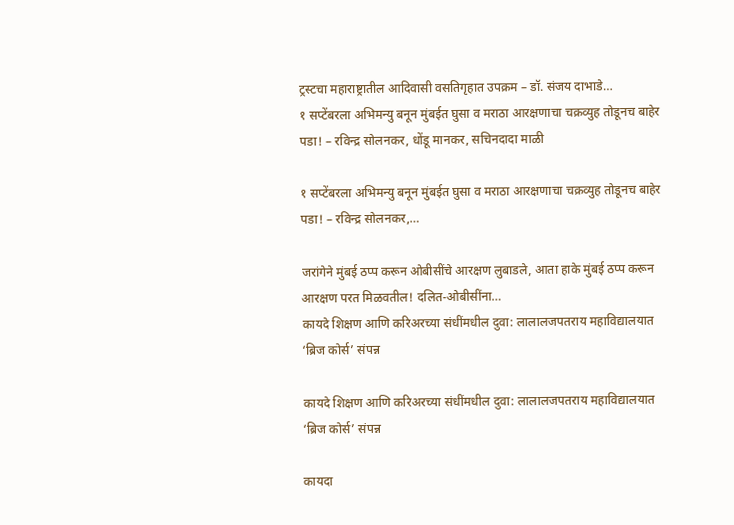ट्रस्टचा महाराष्ट्रातील आदिवासी वसतिगृहात उपक्रम – डॉ. संजय दाभाडे…
१ सप्टेंबरला अभिमन्यु बनून मुंबईत घुसा व मराठा आरक्षणाचा चक्रव्युह तोडूनच बाहेर पडा! – रविन्द्र सोलनकर, धोंडू मानकर, सचिनदादा माळी

१ सप्टेंबरला अभिमन्यु बनून मुंबईत घुसा व मराठा आरक्षणाचा चक्रव्युह तोडूनच बाहेर पडा! – रविन्द्र सोलनकर,…

जरांगेने मुंबई ठप्प करून ओबीसींचे आरक्षण लुबाडले, आता हाके मुंबई ठप्प करून आरक्षण परत मिळवतील! दलित-ओबीसींना…
कायदे शिक्षण आणि करिअरच्या संधींमधील दुवा: लालालजपतराय महाविद्यालयात ‘ब्रिज कोर्स’ संपन्न

कायदे शिक्षण आणि करिअरच्या संधींमधील दुवा: लालालजपतराय महाविद्यालयात ‘ब्रिज कोर्स’ संपन्न

कायदा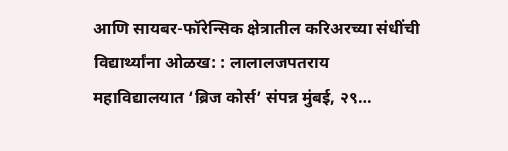आणि सायबर-फॉरेन्सिक क्षेत्रातील करिअरच्या संधींची विद्यार्थ्यांना ओळख: : लालालजपतराय महाविद्यालयात ‘ब्रिज कोर्स’ संपन्न मुंबई, २९…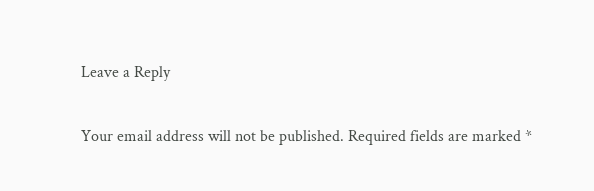Leave a Reply

Your email address will not be published. Required fields are marked *